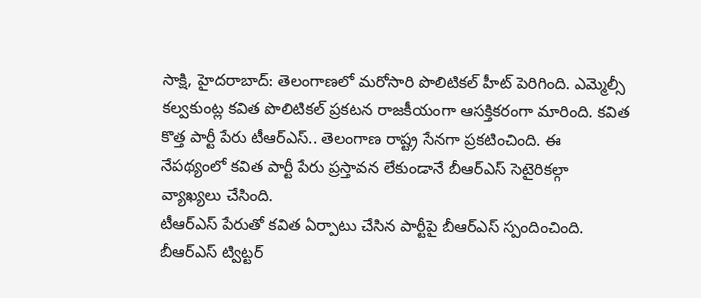సాక్షి, హైదరాబాద్: తెలంగాణలో మరోసారి పొలిటికల్ హీట్ పెరిగింది. ఎమ్మెల్సీ కల్వకుంట్ల కవిత పొలిటికల్ ప్రకటన రాజకీయంగా ఆసక్తికరంగా మారింది. కవిత కొత్త పార్టీ పేరు టీఆర్ఎస్.. తెలంగాణ రాష్ట్ర సేనగా ప్రకటించింది. ఈ నేపథ్యంలో కవిత పార్టీ పేరు ప్రస్తావన లేకుండానే బీఆర్ఎస్ సెటైరికల్గా వ్యాఖ్యలు చేసింది.
టీఆర్ఎస్ పేరుతో కవిత ఏర్పాటు చేసిన పార్టీపై బీఆర్ఎస్ స్పందించింది. బీఆర్ఎస్ ట్విట్టర్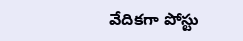వేదికగా పోస్టు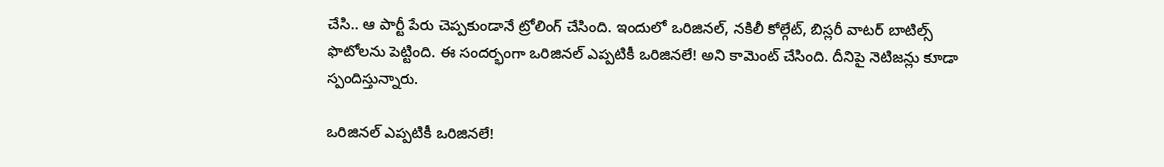చేసి.. ఆ పార్టీ పేరు చెప్పకుండానే ట్రోలింగ్ చేసింది. ఇందులో ఒరిజినల్, నకిలీ కోల్గేట్, బిస్లరీ వాటర్ బాటిల్స్ ఫొటోలను పెట్టింది. ఈ సందర్భంగా ఒరిజినల్ ఎప్పటికీ ఒరిజినలే! అని కామెంట్ చేసింది. దీనిపై నెటిజన్లు కూడా స్పందిస్తున్నారు.

ఒరిజినల్ ఎప్పటికీ ఒరిజినలే!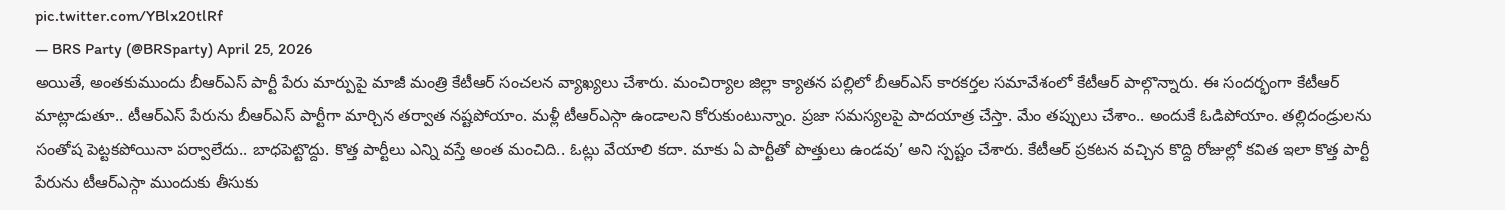pic.twitter.com/YBlx20tlRf
— BRS Party (@BRSparty) April 25, 2026
అయితే, అంతకుముందు బీఆర్ఎస్ పార్టీ పేరు మార్పుపై మాజీ మంత్రి కేటీఆర్ సంచలన వ్యాఖ్యలు చేశారు. మంచిర్యాల జిల్లా క్యాతన పల్లిలో బీఆర్ఎస్ కారకర్తల సమావేశంలో కేటీఆర్ పాల్గొన్నారు. ఈ సందర్భంగా కేటీఆర్ మాట్లాడుతూ.. టీఆర్ఎస్ పేరును బీఆర్ఎస్ పార్టీగా మార్చిన తర్వాత నష్టపోయాం. మళ్లీ టీఆర్ఎస్గా ఉండాలని కోరుకుంటున్నాం. ప్రజా సమస్యలపై పాదయాత్ర చేస్తా. మేం తప్పులు చేశాం.. అందుకే ఓడిపోయాం. తల్లిదండ్రులను సంతోష పెట్టకపోయినా పర్వాలేదు.. బాధపెట్టొద్దు. కొత్త పార్టీలు ఎన్ని వస్తే అంత మంచిది.. ఓట్లు వేయాలి కదా. మాకు ఏ పార్టీతో పొత్తులు ఉండవు’ అని స్పష్టం చేశారు. కేటీఆర్ ప్రకటన వచ్చిన కొద్ది రోజుల్లో కవిత ఇలా కొత్త పార్టీ పేరును టీఆర్ఎస్గా ముందుకు తీసుకు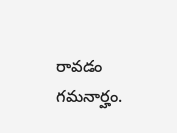రావడం గమనార్హం.